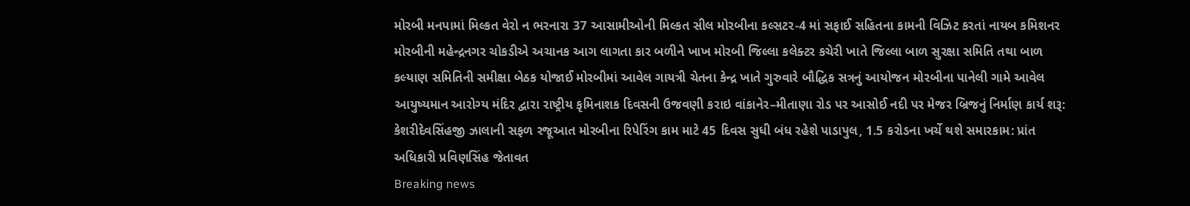મોરબી મનપામાં મિલ્કત વેરો ન ભરનારા 37 આસામીઓની મિલ્કત સીલ મોરબીના કલ્સટર-4 માં સફાઈ સહિતના કામની વિઝિટ કરતાં નાયબ કમિશનર મોરબીની મહેન્દ્રનગર ચોકડીએ અચાનક આગ લાગતા કાર બળીને ખાખ મોરબી જિલ્લા કલેક્ટર કચેરી ખાતે જિલ્લા બાળ સુરક્ષા સમિતિ તથા બાળ કલ્યાણ સમિતિની સમીક્ષા બેઠક યોજાઈ મોરબીમાં આવેલ ગાયત્રી ચેતના કેન્દ્ર ખાતે ગુરુવારે બૌદ્ધિક સત્રનું આયોજન મોરબીના પાનેલી ગામે આવેલ આયુષ્યમાન આરોગ્ય મંદિર દ્વારા રાષ્ટ્રીય કૃમિનાશક દિવસની ઉજવણી કરાઇ વાંકાનેર–મીતાણા રોડ પર આસોઈ નદી પર મેજર બ્રિજનું નિર્માણ કાર્ય શરૂ: કેશરીદેવસિંહજી ઝાલાની સફળ રજૂઆત મોરબીના રિપેરિંગ કામ માટે 45 દિવસ સુધી બંધ રહેશે પાડાપુલ, 1.5 કરોડના ખર્ચે થશે સમારકામ: પ્રાંત અધિકારી પ્રવિણસિંહ જેતાવત
Breaking news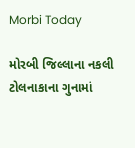Morbi Today

મોરબી જિલ્લાના નકલી ટોલનાકાના ગુનામાં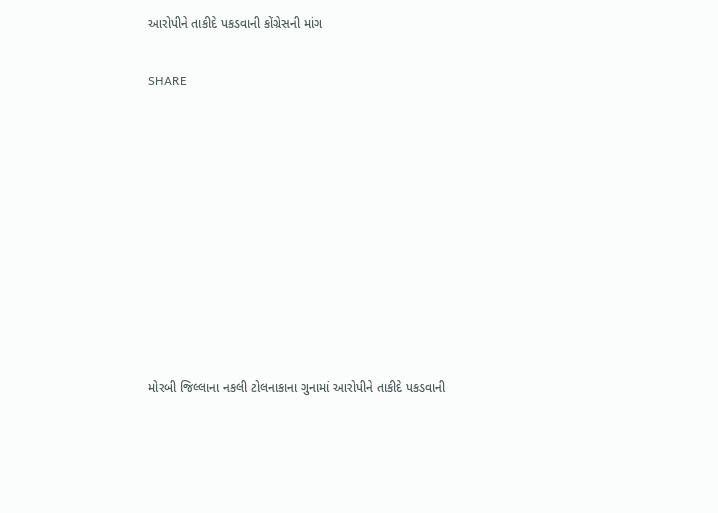આરોપીને તાકીદે પકડવાની કોંગ્રેસની માંગ


SHARE















મોરબી જિલ્લાના નકલી ટોલનાકાના ગુનામાં આરોપીને તાકીદે પકડવાની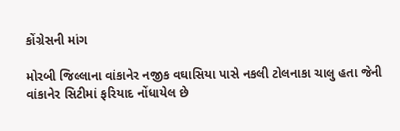કોંગ્રેસની માંગ

મોરબી જિલ્લાના વાંકાનેર નજીક વઘાસિયા પાસે નકલી ટોલનાકા ચાલુ હતા જેની વાંકાનેર સિટીમાં ફરિયાદ નોંધાયેલ છે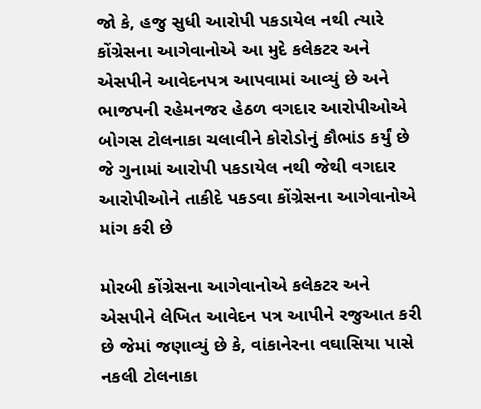જો કે, હજુ સુધી આરોપી પકડાયેલ નથી ત્યારે કોંગ્રેસના આગેવાનોએ આ મુદે કલેકટર અને એસપીને આવેદનપત્ર આપવામાં આવ્યું છે અને ભાજપની રહેમનજર હેઠળ વગદાર આરોપીઓએ બોગસ ટોલનાકા ચલાવીને કોરોડોનું કૌભાંડ કર્યું છે જે ગુનામાં આરોપી પકડાયેલ નથી જેથી વગદાર આરોપીઓને તાકીદે પકડવા કોંગ્રેસના આગેવાનોએ માંગ કરી છે

મોરબી કોંગ્રેસના આગેવાનોએ કલેકટર અને એસપીને લેખિત આવેદન પત્ર આપીને રજુઆત કરી છે જેમાં જણાવ્યું છે કે, વાંકાનેરના વઘાસિયા પાસે નકલી ટોલનાકા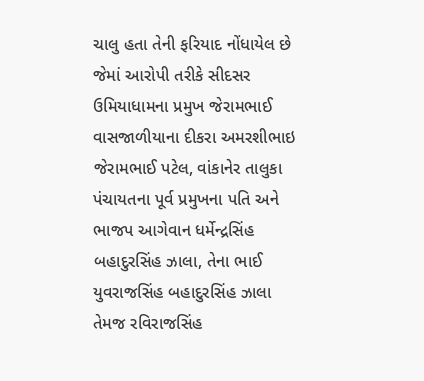ચાલુ હતા તેની ફરિયાદ નોંધાયેલ છે જેમાં આરોપી તરીકે સીદસર ઉમિયાધામના પ્રમુખ જેરામભાઈ વાસજાળીયાના દીકરા અમરશીભાઇ જેરામભાઈ પટેલ, વાંકાનેર તાલુકા પંચાયતના પૂર્વ પ્રમુખના પતિ અને ભાજપ આગેવાન ધર્મેન્દ્રસિંહ બહાદુરસિંહ ઝાલા, તેના ભાઈ યુવરાજસિંહ બહાદુરસિંહ ઝાલા તેમજ રવિરાજસિંહ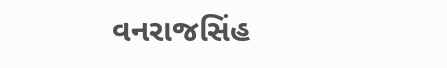વનરાજસિંહ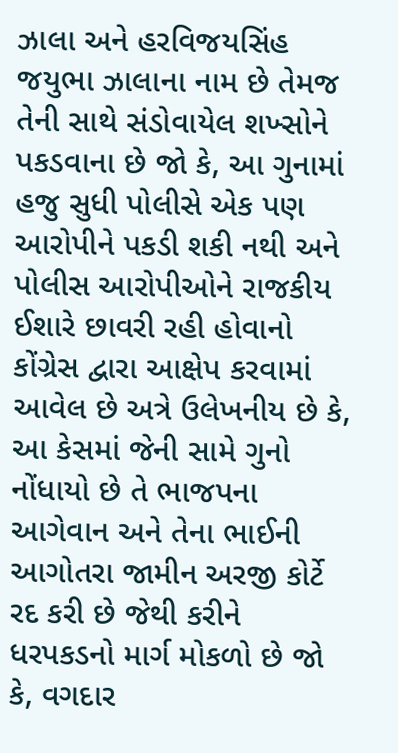ઝાલા અને હરવિજયસિંહ જયુભા ઝાલાના નામ છે તેમજ તેની સાથે સંડોવાયેલ શખ્સોને પકડવાના છે જો કે, આ ગુનામાં હજુ સુધી પોલીસે એક પણ આરોપીને પકડી શકી નથી અને પોલીસ આરોપીઓને રાજકીય ઈશારે છાવરી રહી હોવાનો કોંગ્રેસ દ્વારા આક્ષેપ કરવામાં આવેલ છે અત્રે ઉલેખનીય છે કે, આ કેસમાં જેની સામે ગુનો નોંધાયો છે તે ભાજપના આગેવાન અને તેના ભાઈની આગોતરા જામીન અરજી કોર્ટે રદ કરી છે જેથી કરીને ધરપકડનો માર્ગ મોકળો છે જો કે, વગદાર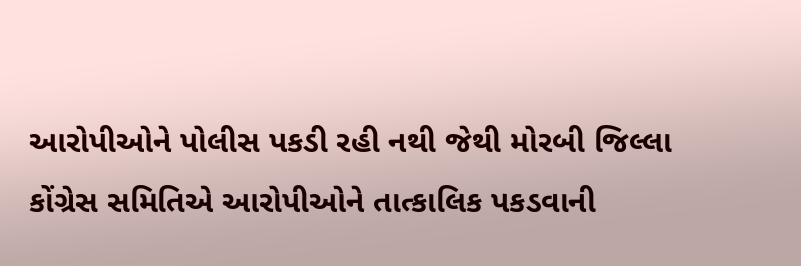આરોપીઓને પોલીસ પકડી રહી નથી જેથી મોરબી જિલ્લા કોંગ્રેસ સમિતિએ આરોપીઓને તાત્કાલિક પકડવાની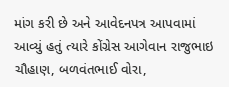માંગ કરી છે અને આવેદનપત્ર આપવામાં આવ્યું હતું ત્યારે કોંગ્રેસ આગેવાન રાજુભાઇ ચૌહાણ, બળવંતભાઈ વોરા,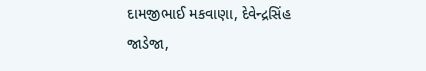દામજીભાઈ મકવાણા, દેવેન્દ્રસિંહ જાડેજા,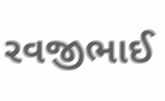રવજીભાઈ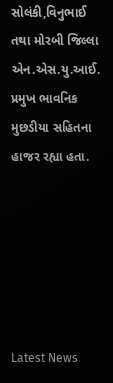સોલંકી,વિનુભાઈ તથા મોરબી જિલ્લા એન.એસ.યુ.આઈ. પ્રમુખ ભાવનિક મુછડીયા સહિતના હાજર રહ્યા હતા.






Latest News